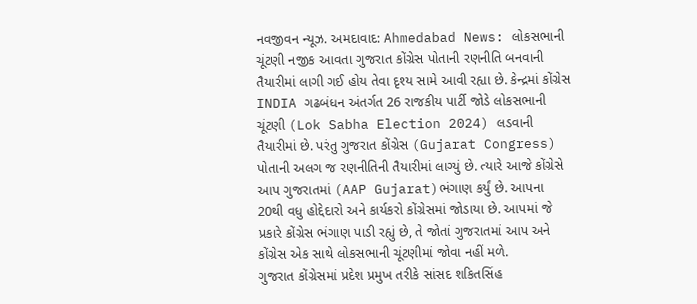નવજીવન ન્યૂઝ. અમદાવાદ: Ahmedabad News: લોકસભાની ચૂંટણી નજીક આવતા ગુજરાત કોંગ્રેસ પોતાની રણનીતિ બનવાની તૈયારીમાં લાગી ગઈ હોય તેવા દૃશ્ય સામે આવી રહ્યા છે. કેન્દ્રમાં કોંગ્રેસ INDIA ગઢબંધન અંતર્ગત 26 રાજકીય પાર્ટી જોડે લોકસભાની ચૂંટણી (Lok Sabha Election 2024) લડવાની તૈયારીમાં છે. પરંતુ ગુજરાત કોંગ્રેસ (Gujarat Congress) પોતાની અલગ જ રણનીતિની તૈયારીમાં લાગ્યું છે. ત્યારે આજે કોંગ્રેસે આપ ગુજરાતમાં (AAP Gujarat)ભંગાણ કર્યું છે. આપના 20થી વધુ હોદ્દેદારો અને કાર્યકરો કોંગ્રેસમાં જોડાયા છે. આપમાં જે પ્રકારે કોંગ્રેસ ભંગાણ પાડી રહ્યું છે, તે જોતાં ગુજરાતમાં આપ અને કોંગ્રેસ એક સાથે લોકસભાની ચૂંટણીમાં જોવા નહીં મળે.
ગુજરાત કોંગ્રેસમાં પ્રદેશ પ્રમુખ તરીકે સાંસદ શકિતસિંહ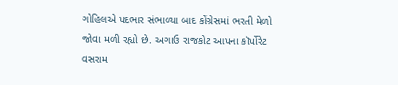ગોહિલએ પદભાર સંભાળ્યા બાદ કોંગ્રેસમાં ભરતી મેળો જોવા મળી રહ્યો છે. અગાઉ રાજકોટ આપના કૉર્પોરેટ વસરામ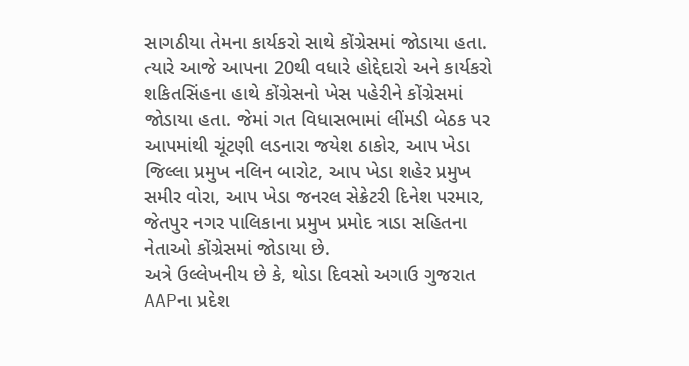સાગઠીયા તેમના કાર્યકરો સાથે કોંગ્રેસમાં જોડાયા હતા. ત્યારે આજે આપના 20થી વધારે હોદ્દેદારો અને કાર્યકરો શકિતસિંહના હાથે કોંગ્રેસનો ખેસ પહેરીને કોંગ્રેસમાં જોડાયા હતા. જેમાં ગત વિધાસભામાં લીંમડી બેઠક પર આપમાંથી ચૂંટણી લડનારા જયેશ ઠાકોર, આપ ખેડા જિલ્લા પ્રમુખ નલિન બારોટ, આપ ખેડા શહેર પ્રમુખ સમીર વોરા, આપ ખેડા જનરલ સેક્રેટરી દિનેશ પરમાર, જેતપુર નગર પાલિકાના પ્રમુખ પ્રમોદ ત્રાડા સહિતના નેતાઓ કોંગ્રેસમાં જોડાયા છે.
અત્રે ઉલ્લેખનીય છે કે, થોડા દિવસો અગાઉ ગુજરાત AAPના પ્રદેશ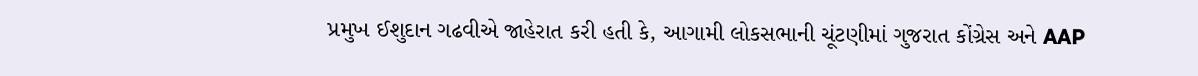પ્રમુખ ઈશુદાન ગઢવીએ જાહેરાત કરી હતી કે, આગામી લોકસભાની ચૂંટણીમાં ગુજરાત કોંગ્રેસ અને AAP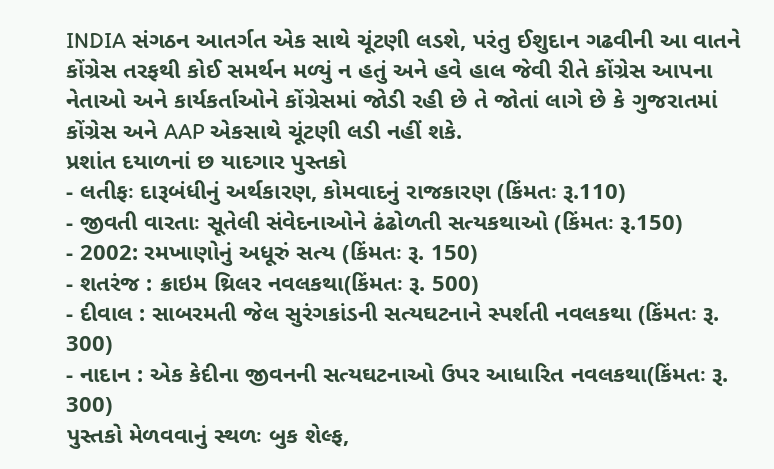INDIA સંગઠન આતર્ગત એક સાથે ચૂંટણી લડશે, પરંતુ ઈશુદાન ગઢવીની આ વાતને કોંગ્રેસ તરફથી કોઈ સમર્થન મળ્યું ન હતું અને હવે હાલ જેવી રીતે કોંગ્રેસ આપના નેતાઓ અને કાર્યકર્તાઓને કોંગ્રેસમાં જોડી રહી છે તે જોતાં લાગે છે કે ગુજરાતમાં કોંગ્રેસ અને AAP એકસાથે ચૂંટણી લડી નહીં શકે.
પ્રશાંત દયાળનાં છ યાદગાર પુસ્તકો
- લતીફઃ દારૂબંધીનું અર્થકારણ, કોમવાદનું રાજકારણ (કિંમતઃ રૂ.110)
- જીવતી વારતાઃ સૂતેલી સંવેદનાઓને ઢંઢોળતી સત્યકથાઓ (કિંમતઃ રૂ.150)
- 2002: રમખાણોનું અધૂરું સત્ય (કિંમતઃ રૂ. 150)
- શતરંજ : ક્રાઇમ થ્રિલર નવલકથા(કિંમતઃ રૂ. 500)
- દીવાલ : સાબરમતી જેલ સુરંગકાંડની સત્યઘટનાને સ્પર્શતી નવલકથા (કિંમતઃ રૂ. 300)
- નાદાન : એક કેદીના જીવનની સત્યઘટનાઓ ઉપર આધારિત નવલકથા(કિંમતઃ રૂ. 300)
પુસ્તકો મેળવવાનું સ્થળઃ બુક શેલ્ફ,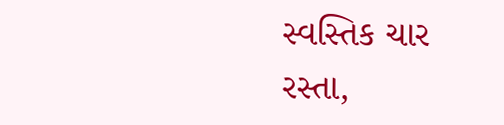સ્વસ્તિક ચાર રસ્તા,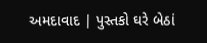અમદાવાદ | પુસ્તકો ઘરે બેઠાં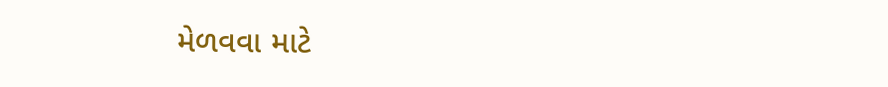મેળવવા માટે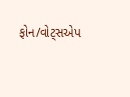ફોન/વોટ્સએપ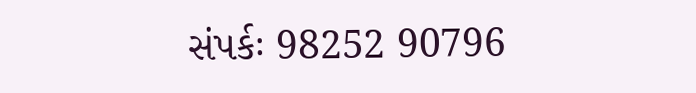સંપર્કઃ 98252 90796